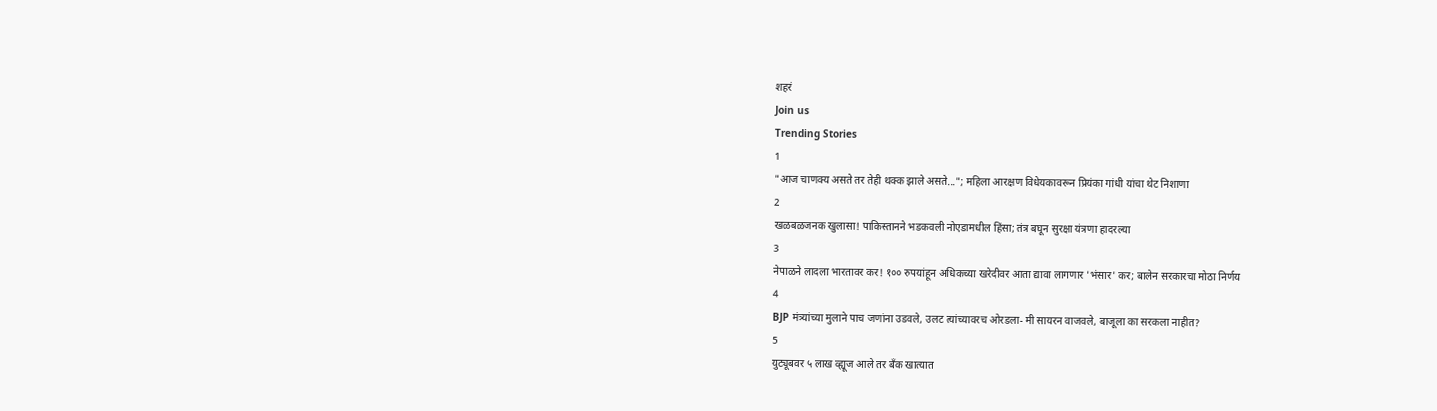शहरं
Join us
Trending Stories
1
"आज चाणक्य असते तर तेही थक्क झाले असते..."; महिला आरक्षण विधेयकावरून प्रियंका गांधी यांचा थेट निशाणा
2
खळबळजनक खुलासा! पाकिस्तानने भडकवली नोएडामधील हिंसा; तंत्र बघून सुरक्षा यंत्रणा हादरल्या
3
नेपाळने लादला भारतावर कर! १०० रुपयांहून अधिकच्या खरेदीवर आता द्यावा लागणार 'भंसार' कर; बालेन सरकारचा मोठा निर्णय
4
BJP मंत्र्यांच्या मुलाने पाच जणांना उडवले, उलट त्यांच्यावरच ओरडला- मी सायरन वाजवले, बाजूला का सरकला नाहीत?
5
युट्यूबवर ५ लाख व्ह्यूज आले तर बँक खात्यात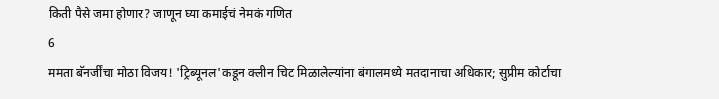किती पैसे जमा होणार? जाणून घ्या कमाईचं नेमकं गणित
6
ममता बॅनर्जींचा मोठा विजय! 'ट्रिब्यूनल'कडून क्लीन चिट मिळालेल्यांना बंगालमध्ये मतदानाचा अधिकार; सुप्रीम कोर्टाचा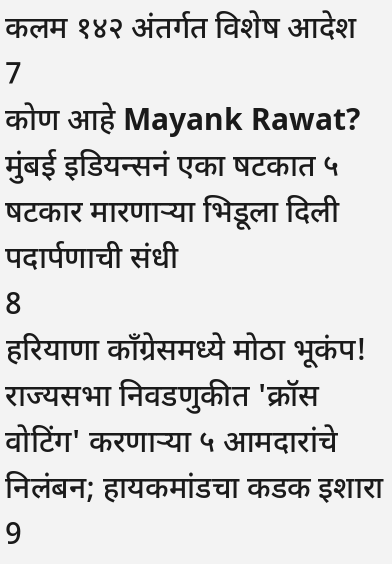कलम १४२ अंतर्गत विशेष आदेश
7
कोण आहे Mayank Rawat? मुंबई इडियन्सनं एका षटकात ५ षटकार मारणाऱ्या भिडूला दिली पदार्पणाची संधी
8
हरियाणा काँग्रेसमध्ये मोठा भूकंप! राज्यसभा निवडणुकीत 'क्रॉस वोटिंग' करणाऱ्या ५ आमदारांचे निलंबन; हायकमांडचा कडक इशारा
9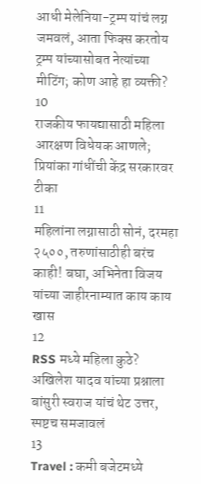आधी मेलेनिया-ट्रम्प यांचं लग्न जमवलं, आता फिक्स करतोय ट्रम्प यांच्यासोबत नेत्यांच्या मीटिंग; कोण आहे हा व्यक्ती?
10
राजकीय फायद्यासाठी महिला आरक्षण विधेयक आणले; प्रियांका गांधींची केंद्र सरकारवर टीका
11
महिलांना लग्नासाठी सोनं, दरमहा २५००, तरुणांसाठीही बरंच काही! बघा, अभिनेता विजय यांच्या जाहीरनाम्यात काय काय खास
12
RSS मध्ये महिला कुठे? अखिलेश यादव यांच्या प्रश्नाला बांसुरी स्वराज यांचं थेट उत्तर, स्पष्टच समजावलं
13
Travel : कमी बजेटमध्ये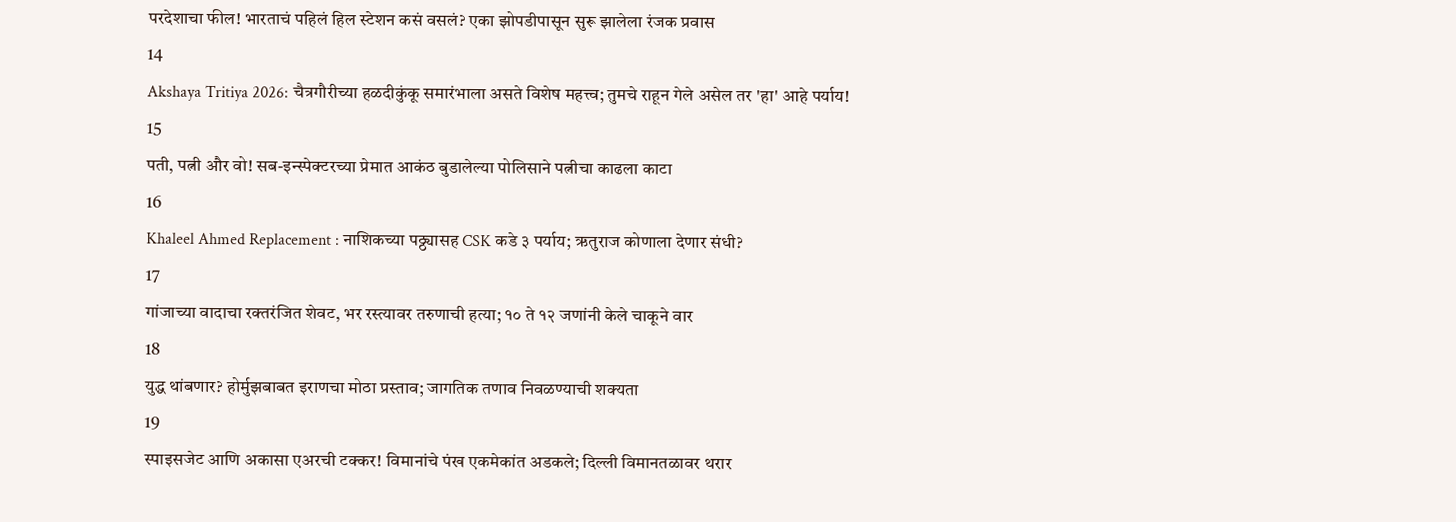परदेशाचा फील! भारताचं पहिलं हिल स्टेशन कसं वसलं? एका झोपडीपासून सुरू झालेला रंजक प्रवास
14
Akshaya Tritiya 2026: चैत्रगौरीच्या हळदीकुंकू समारंभाला असते विशेष महत्त्व; तुमचे राहून गेले असेल तर 'हा' आहे पर्याय!
15
पती, पत्नी और वो! सब-इन्स्पेक्टरच्या प्रेमात आकंठ बुडालेल्या पोलिसाने पत्नीचा काढला काटा
16
Khaleel Ahmed Replacement : नाशिकच्या पठ्ठ्यासह CSK कडे ३ पर्याय; ऋतुराज कोणाला देणार संधी?
17
गांजाच्या वादाचा रक्तरंजित शेवट, भर रस्त्यावर तरुणाची हत्या; १० ते १२ जणांनी केले चाकूने वार
18
युद्ध थांबणार? होर्मुझबाबत इराणचा मोठा प्रस्ताव; जागतिक तणाव निवळण्याची शक्यता
19
स्पाइसजेट आणि अकासा एअरची टक्कर! विमानांचे पंख एकमेकांत अडकले; दिल्ली विमानतळावर थरार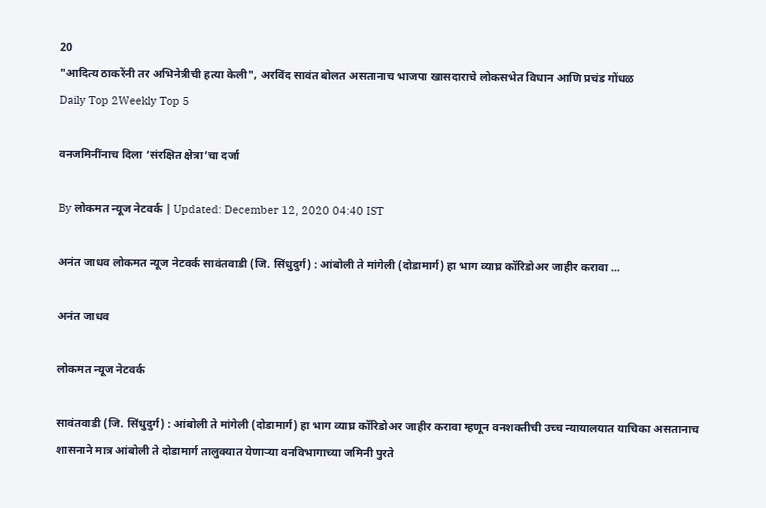20
"आदित्य ठाकरेंनी तर अभिनेत्रीची हत्या केली", अरविंद सावंत बोलत असतानाच भाजपा खासदाराचे लोकसभेत विधान आणि प्रचंड गोंधळ
Daily Top 2Weekly Top 5

वनजमिनींनाच दिला ‘संरक्षित क्षेत्रा’चा दर्जा

By लोकमत न्यूज नेटवर्क | Updated: December 12, 2020 04:40 IST

अनंत जाधव लोकमत न्यूज नेटवर्क सावंतवाडी (जि. सिंधुदुर्ग) : आंबोली ते मांगेली (दोडामार्ग) हा भाग व्याघ्र कॉरिडोअर जाहीर करावा ...

अनंत जाधव

लोकमत न्यूज नेटवर्क

सावंतवाडी (जि. सिंधुदुर्ग) : आंबोली ते मांगेली (दोडामार्ग) हा भाग व्याघ्र कॉरिडोअर जाहीर करावा म्हणून वनशक्तीची उच्च न्यायालयात याचिका असतानाच शासनाने मात्र आंबोली ते दोडामार्ग तालुक्यात येणाऱ्या वनविभागाच्या जमिनी पुरते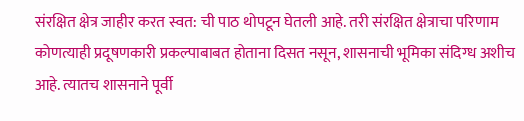संरक्षित क्षेत्र जाहीर करत स्वत: ची पाठ थोपटून घेतली आहे. तरी संरक्षित क्षेत्राचा परिणाम कोणत्याही प्रदूषणकारी प्रकल्पाबाबत होताना दिसत नसून, शासनाची भूमिका संदिग्ध अशीच आहे. त्यातच शासनाने पूर्वी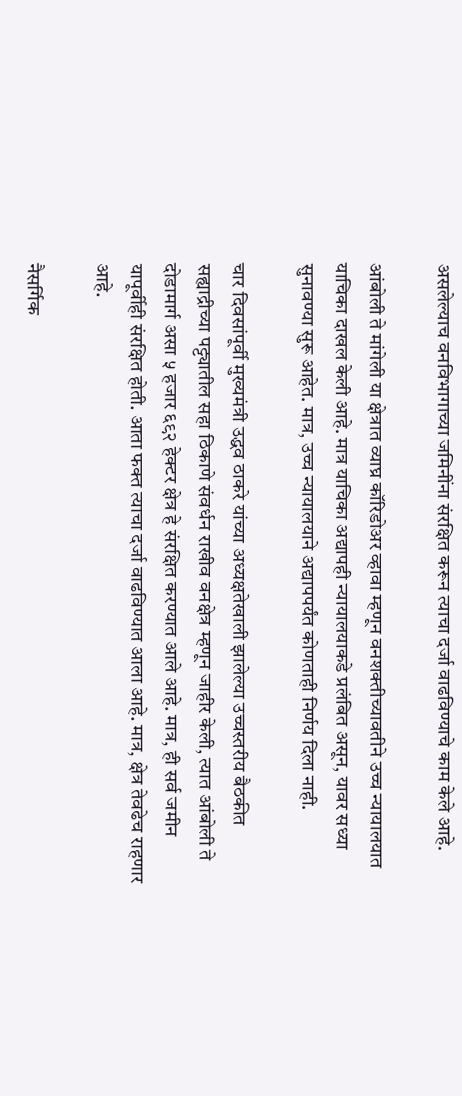असलेल्याच वनविभागाच्या जमिनींना संरक्षित करून त्याचा दर्जा वाढविण्याचे काम केले आहे.

आंबोली ते मांगेली या क्षेत्रात व्याघ्र कॉरिडोअर व्हावा म्हणून वनशक्तीच्यावतीने उच्च न्यायालयात याचिका दाखल केली आहे. मात्र याचिका अद्यापही न्यायालयाकडे प्रलंबित असून, यावर सध्या सुनावण्या सुरू आहेत. मात्र, उच्च न्यायालयाने अद्यापपर्यंत कोणताही निर्णय दिला नाही.

चार दिवसांपूर्वी मुख्यमंत्री उद्धव ठाकरे यांच्या अध्यक्षतेखाली झालेल्या उच्चस्तरीय बैठकीत सह्याद्रीच्या पट्ट्यातील सहा ठिकाणे संवर्धन राखीव वनक्षेत्र म्हणून जाहीर केली, त्यात आंबोली ते दोडामार्ग असा ५ हजार ६९२ हेक्टर क्षेत्र हे संरक्षित करण्यात आले आहे. मात्र, ही सर्व जमीन यापूर्वीही संरक्षित होती. आता फक्त त्याचा दर्जा वाढविण्यात आला आहे. मात्र, क्षेत्र तेवढेच राहणार आहे.

नैसर्गिक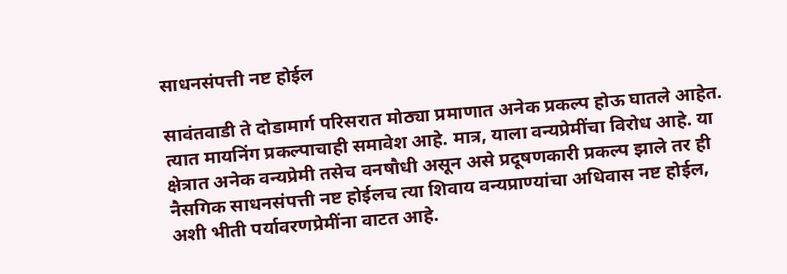साधनसंपत्ती नष्ट होईल

सावंतवाडी ते दोडामार्ग परिसरात मोठ्या प्रमाणात अनेक प्रकल्प होऊ घातले आहेत. त्यात मायनिंग प्रकल्पाचाही समावेश आहे. मात्र, याला वन्यप्रेमींचा विरोध आहे. या क्षेत्रात अनेक वन्यप्रेमी तसेच वनषौधी असून असे प्रदूषणकारी प्रकल्प झाले तर ही नैसगिक साधनसंपत्ती नष्ट होईलच त्या शिवाय वन्यप्राण्यांचा अधिवास नष्ट होईल, अशी भीती पर्यावरणप्रेमींना वाटत आहे.